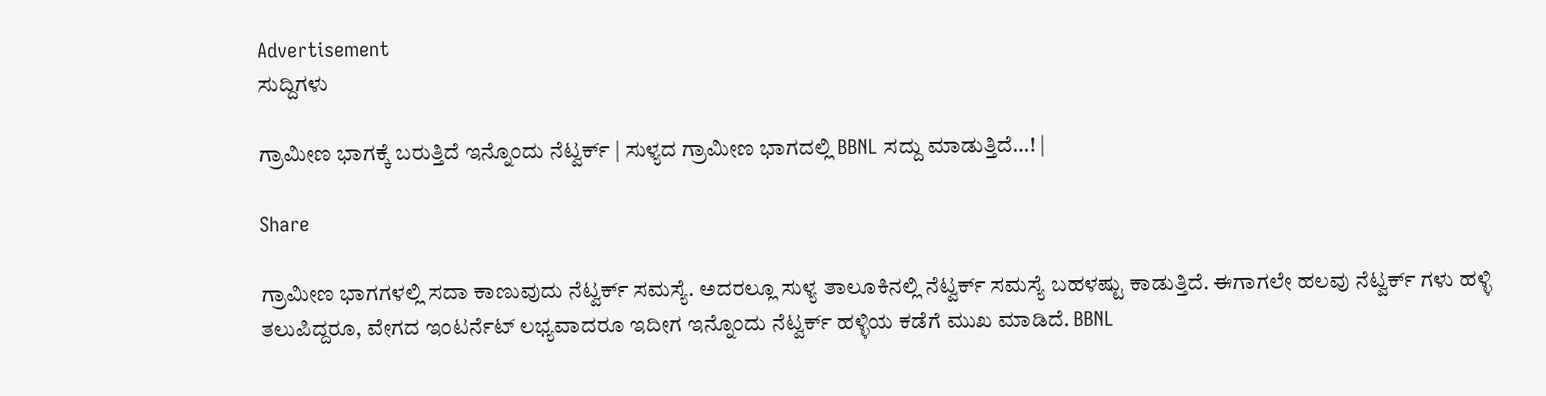Advertisement
ಸುದ್ದಿಗಳು

ಗ್ರಾಮೀಣ ಭಾಗಕ್ಕೆ ಬರುತ್ತಿದೆ ಇನ್ನೊಂದು ನೆಟ್ವರ್ಕ್‌ | ಸುಳ್ಯದ ಗ್ರಾಮೀಣ ಭಾಗದಲ್ಲಿ BBNL ಸದ್ದು ಮಾಡುತ್ತಿದೆ…! |

Share

ಗ್ರಾಮೀಣ ಭಾಗಗಳಲ್ಲಿ ಸದಾ ಕಾಣುವುದು ನೆಟ್ವರ್ಕ್‌ ಸಮಸ್ಯೆ. ಅದರಲ್ಲೂ ಸುಳ್ಯ ತಾಲೂಕಿನಲ್ಲಿ ನೆಟ್ವರ್ಕ್‌ ಸಮಸ್ಯೆ ಬಹಳಷ್ಟು ಕಾಡುತ್ತಿದೆ. ಈಗಾಗಲೇ ಹಲವು ನೆಟ್ವರ್ಕ್‌ ಗಳು ಹಳ್ಳಿ ತಲುಪಿದ್ದರೂ, ವೇಗದ ಇಂಟರ್ನೆಟ್‌ ಲಭ್ಯವಾದರೂ ಇದೀಗ ಇನ್ನೊಂದು ನೆಟ್ವರ್ಕ್‌ ಹಳ್ಳಿಯ ಕಡೆಗೆ ಮುಖ ಮಾಡಿದೆ. BBNL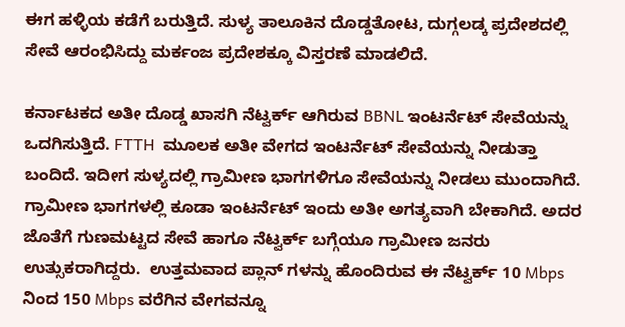ಈಗ ಹಳ್ಳಿಯ ಕಡೆಗೆ ಬರುತ್ತಿದೆ. ಸುಳ್ಯ ತಾಲೂಕಿನ ದೊಡ್ಡತೋಟ, ದುಗ್ಗಲಡ್ಕ ಪ್ರದೇಶದಲ್ಲಿ ಸೇವೆ ಆರಂಭಿಸಿದ್ದು ಮರ್ಕಂಜ ಪ್ರದೇಶಕ್ಕೂ ವಿಸ್ತರಣೆ ಮಾಡಲಿದೆ.

ಕರ್ನಾಟಕದ ಅತೀ ದೊಡ್ಡ ಖಾಸಗಿ ನೆಟ್ವರ್ಕ್‌ ಆಗಿರುವ BBNL ಇಂಟರ್ನೆಟ್‌ ಸೇವೆಯನ್ನು ಒದಗಿಸುತ್ತಿದೆ. FTTH  ಮೂಲಕ ಅತೀ ವೇಗದ ಇಂಟರ್ನೆಟ್‌ ಸೇವೆಯನ್ನು ನೀಡುತ್ತಾ ಬಂದಿದೆ. ಇದೀಗ ಸುಳ್ಯದಲ್ಲಿ ಗ್ರಾಮೀಣ ಭಾಗಗಳಿಗೂ ಸೇವೆಯನ್ನು ನೀಡಲು ಮುಂದಾಗಿದೆ. ಗ್ರಾಮೀಣ ಭಾಗಗಳಲ್ಲಿ ಕೂಡಾ ಇಂಟರ್ನೆಟ್‌ ಇಂದು ಅತೀ ಅಗತ್ಯವಾಗಿ ಬೇಕಾಗಿದೆ. ಅದರ ಜೊತೆಗೆ ಗುಣಮಟ್ಟದ ಸೇವೆ ಹಾಗೂ ನೆಟ್ವರ್ಕ್‌ ಬಗ್ಗೆಯೂ ಗ್ರಾಮೀಣ ಜನರು ಉತ್ಸುಕರಾಗಿದ್ದರು.  ಉತ್ತಮವಾದ ಪ್ಲಾನ್‌ ಗಳನ್ನು ಹೊಂದಿರುವ ಈ ನೆಟ್ವರ್ಕ್‌ 10 Mbps ನಿಂದ 150 Mbps ವರೆಗಿನ ವೇಗವನ್ನೂ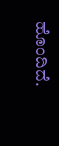ಹೊಂದಿದೆ.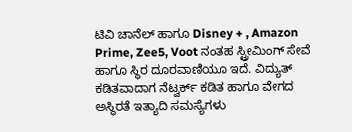ಟಿವಿ ಚಾನೆಲ್‌ ಹಾಗೂ Disney + , Amazon Prime, Zee5, Voot ನಂತಹ ಸ್ಟ್ರೀಮಿಂಗ್‌ ಸೇವೆ ಹಾಗೂ ಸ್ಥಿರ ದೂರವಾಣಿಯೂ ಇದೆ. ವಿದ್ಯುತ್‌ ಕಡಿತವಾದಾಗ ನೆಟ್ವರ್ಕ್‌ ಕಡಿತ ಹಾಗೂ ವೇಗದ ಅಸ್ಥಿರತೆ ಇತ್ಯಾದಿ ಸಮಸ್ಯೆಗಳು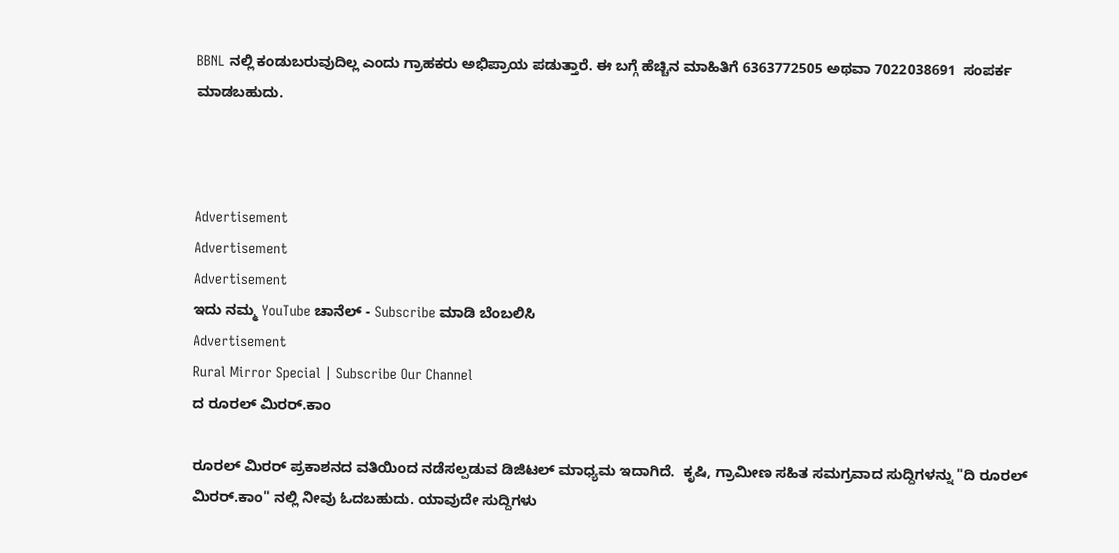BBNL ನಲ್ಲಿ ಕಂಡುಬರುವುದಿಲ್ಲ ಎಂದು ಗ್ರಾಹಕರು ಅಭಿಪ್ರಾಯ ಪಡುತ್ತಾರೆ. ಈ ಬಗ್ಗೆ ಹೆಚ್ಚಿನ ಮಾಹಿತಿಗೆ 6363772505 ಅಥವಾ 7022038691  ಸಂಪರ್ಕ ಮಾಡಬಹುದು.



Advertisement
Advertisement
Advertisement
ಇದು ನಮ್ಮ YouTube ಚಾನೆಲ್ - Subscribe ಮಾಡಿ ಬೆಂಬಲಿಸಿ
Advertisement
Rural Mirror Special | Subscribe Our Channel
ದ ರೂರಲ್ ಮಿರರ್.ಕಾಂ

ರೂರಲ್‌ ಮಿರರ್‌ ಪ್ರಕಾಶನದ ವತಿಯಿಂದ ನಡೆಸಲ್ಪಡುವ ಡಿಜಿಟಲ್‌ ಮಾಧ್ಯಮ ಇದಾಗಿದೆ.  ಕೃಷಿ, ಗ್ರಾಮೀಣ ಸಹಿತ ಸಮಗ್ರವಾದ ಸುದ್ದಿಗಳನ್ನು "ದಿ ರೂರಲ್‌ ಮಿರರ್‌.ಕಾಂ" ನಲ್ಲಿ ನೀವು ಓದಬಹುದು. ಯಾವುದೇ ಸುದ್ದಿಗಳು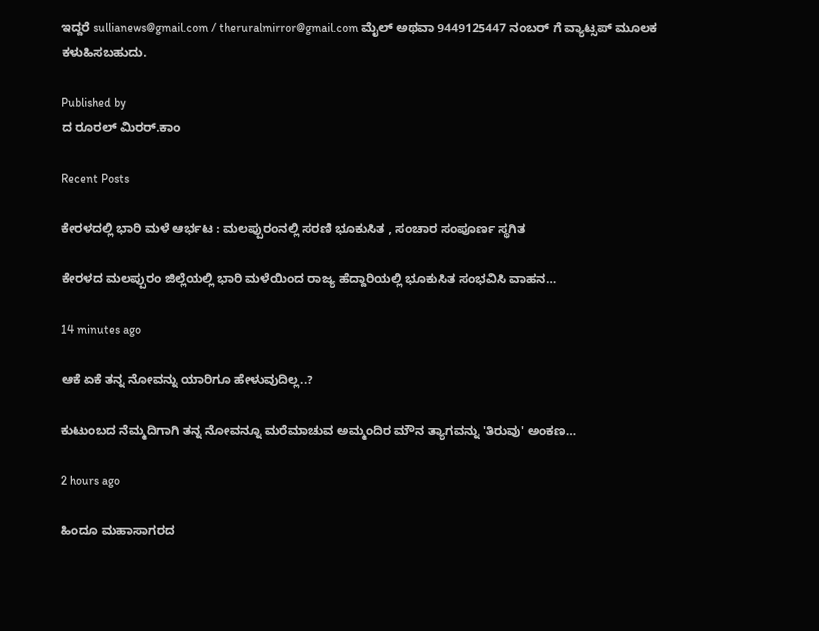ಇದ್ದರೆ sullianews@gmail.com / theruralmirror@gmail.com ಮೈಲ್ ಅಥವಾ 9449125447 ನಂಬರ್ ಗೆ ವ್ಯಾಟ್ಸಪ್ ಮೂಲಕ ಕಳುಹಿಸಬಹುದು.

Published by
ದ ರೂರಲ್ ಮಿರರ್.ಕಾಂ

Recent Posts

ಕೇರಳದಲ್ಲಿ ಭಾರಿ ಮಳೆ ಆರ್ಭಟ : ಮಲಪ್ಪುರಂನಲ್ಲಿ ಸರಣಿ ಭೂಕುಸಿತ , ಸಂಚಾರ ಸಂಪೂರ್ಣ ಸ್ಥಗಿತ

ಕೇರಳದ ಮಲಪ್ಪುರಂ ಜಿಲ್ಲೆಯಲ್ಲಿ ಭಾರಿ ಮಳೆಯಿಂದ ರಾಜ್ಯ ಹೆದ್ದಾರಿಯಲ್ಲಿ ಭೂಕುಸಿತ ಸಂಭವಿಸಿ ವಾಹನ…

14 minutes ago

ಆಕೆ ಏಕೆ ತನ್ನ ನೋವನ್ನು ಯಾರಿಗೂ ಹೇಳುವುದಿಲ್ಲ..?

ಕುಟುಂಬದ ನೆಮ್ಮದಿಗಾಗಿ ತನ್ನ ನೋವನ್ನೂ ಮರೆಮಾಚುವ ಅಮ್ಮಂದಿರ ಮೌನ ತ್ಯಾಗವನ್ನು 'ತಿರುವು' ಅಂಕಣ…

2 hours ago

ಹಿಂದೂ ಮಹಾಸಾಗರದ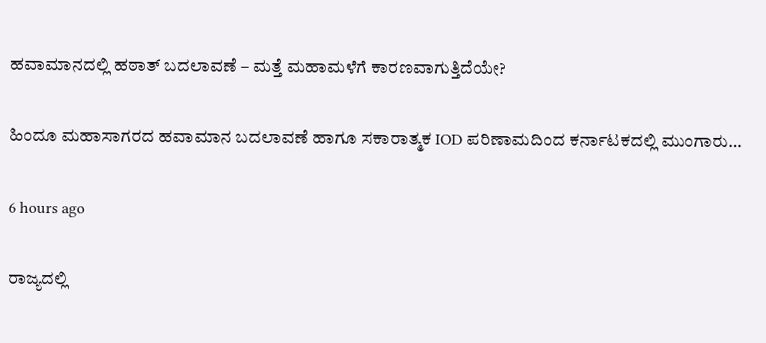ಹವಾಮಾನದಲ್ಲಿ ಹಠಾತ್ ಬದಲಾವಣೆ – ಮತ್ತೆ ಮಹಾಮಳೆಗೆ ಕಾರಣವಾಗುತ್ತಿದೆಯೇ?

ಹಿಂದೂ ಮಹಾಸಾಗರದ ಹವಾಮಾನ ಬದಲಾವಣೆ ಹಾಗೂ ಸಕಾರಾತ್ಮಕ IOD ಪರಿಣಾಮದಿಂದ ಕರ್ನಾಟಕದಲ್ಲಿ ಮುಂಗಾರು…

6 hours ago

ರಾಜ್ಯದಲ್ಲಿ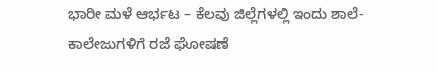ಭಾರೀ ಮಳೆ ಆರ್ಭಟ – ಕೆಲವು ಜಿಲ್ಲೆಗಳಲ್ಲಿ ಇಂದು ಶಾಲೆ-ಕಾಲೇಜುಗಳಿಗೆ ರಜೆ ಘೋಷಣೆ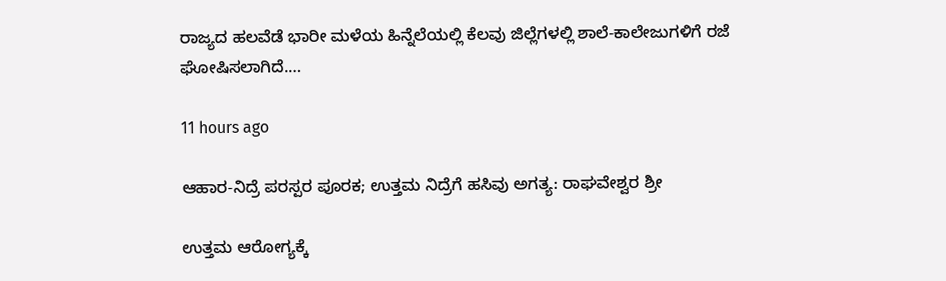ರಾಜ್ಯದ ಹಲವೆಡೆ ಭಾರೀ ಮಳೆಯ ಹಿನ್ನೆಲೆಯಲ್ಲಿ ಕೆಲವು ಜಿಲ್ಲೆಗಳಲ್ಲಿ ಶಾಲೆ-ಕಾಲೇಜುಗಳಿಗೆ ರಜೆ ಘೋಷಿಸಲಾಗಿದೆ.…

11 hours ago

ಆಹಾರ-ನಿದ್ರೆ ಪರಸ್ಪರ ಪೂರಕ; ಉತ್ತಮ ನಿದ್ರೆಗೆ ಹಸಿವು ಅಗತ್ಯ: ರಾಘವೇಶ್ವರ ಶ್ರೀ

ಉತ್ತಮ ಆರೋಗ್ಯಕ್ಕೆ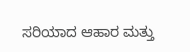ಸರಿಯಾದ ಆಹಾರ ಮತ್ತು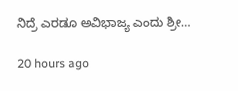ನಿದ್ರೆ ಎರಡೂ ಅವಿಭಾಜ್ಯ ಎಂದು ಶ್ರೀ…

20 hours ago